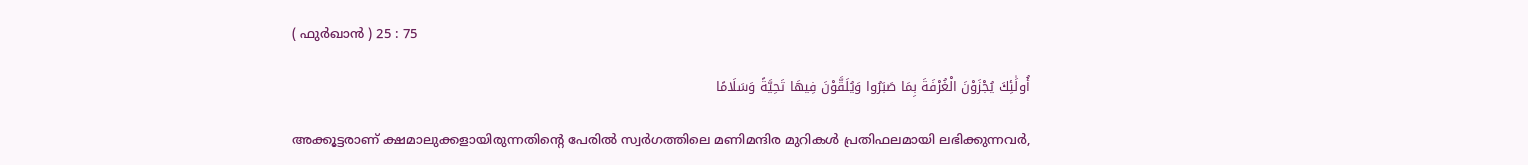( ഫുര്‍ഖാന്‍ ) 25 : 75

أُولَٰئِكَ يُجْزَوْنَ الْغُرْفَةَ بِمَا صَبَرُوا وَيُلَقَّوْنَ فِيهَا تَحِيَّةً وَسَلَامًا

അക്കൂട്ടരാണ് ക്ഷമാലുക്കളായിരുന്നതിന്‍റെ പേരില്‍ സ്വര്‍ഗത്തിലെ മണിമന്ദിര മുറികള്‍ പ്രതിഫലമായി ലഭിക്കുന്നവര്‍,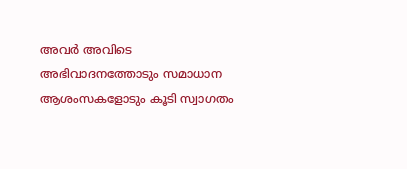അവര്‍ അവിടെ അഭിവാദനത്തോടും സമാധാന ആശംസകളോടും കൂടി സ്വാഗതം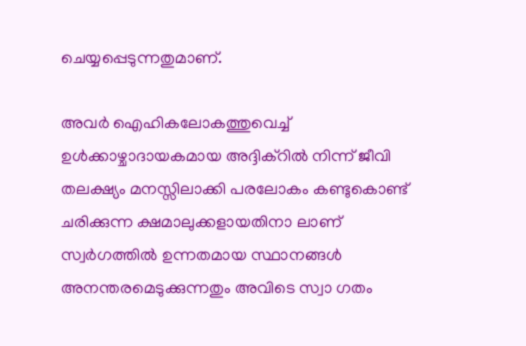ചെയ്യപ്പെടുന്നതുമാണ്.

അവര്‍ ഐഹികലോകത്തുവെച്ച് ഉള്‍ക്കാഴ്ചാദായകമായ അദ്ദിക്റില്‍ നിന്ന് ജീവി തലക്ഷ്യം മനസ്സിലാക്കി പരലോകം കണ്ടുകൊണ്ട് ചരിക്കുന്ന ക്ഷമാലുക്കളായതിനാ ലാണ് സ്വര്‍ഗത്തില്‍ ഉന്നതമായ സ്ഥാനങ്ങള്‍ അനന്തരമെടുക്കുന്നതും അവിടെ സ്വാ ഗതം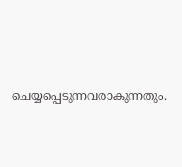ചെയ്യപ്പെടുന്നവരാകുന്നതും.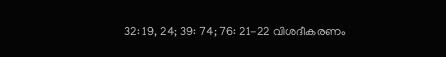32: 19, 24; 39: 74; 76: 21-22 വിശദീകരണം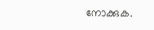നോക്കുക.